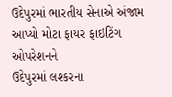ઉદેપુરમાં ભારતીય સેનાએ અંજામ આપ્યો મોટા ફાયર ફાઇટિંગ ઓપરેશનને
ઉદેપુરમાં લશ્કરના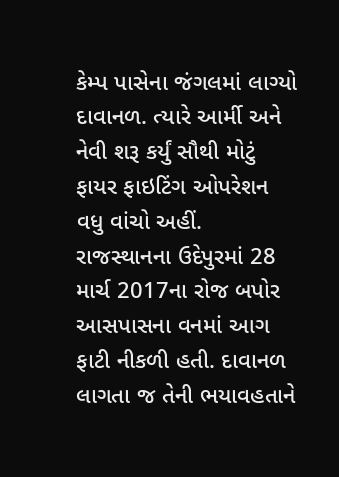કેમ્પ પાસેના જંગલમાં લાગ્યો દાવાનળ. ત્યારે આર્મી અને નેવી શરૂ કર્યું સૌથી મોટું ફાયર ફાઇટિંગ ઓપરેશન વધુ વાંચો અહીં.
રાજસ્થાનના ઉદેપુરમાં 28 માર્ચ 2017ના રોજ બપોર આસપાસના વનમાં આગ ફાટી નીકળી હતી. દાવાનળ લાગતા જ તેની ભયાવહતાને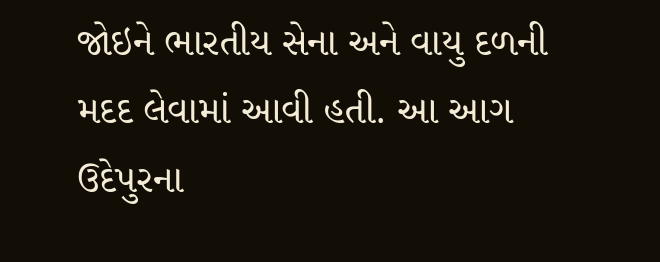જોઇને ભારતીય સેના અને વાયુ દળની મદદ લેવામાં આવી હતી. આ આગ ઉદેપુરના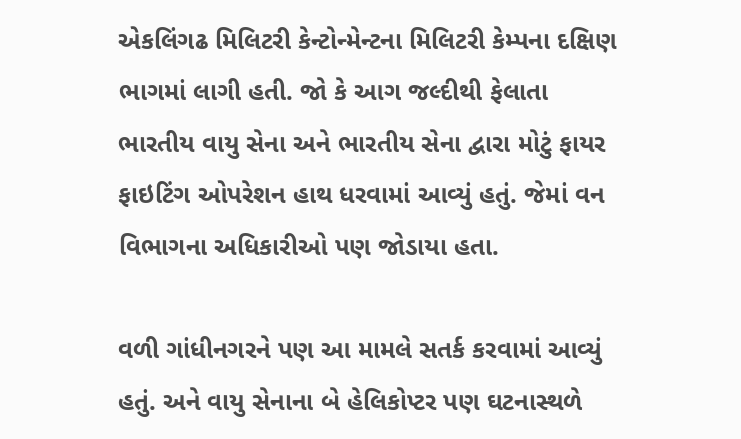એકલિંગઢ મિલિટરી કેન્ટોન્મેન્ટના મિલિટરી કેમ્પના દક્ષિણ ભાગમાં લાગી હતી. જો કે આગ જલ્દીથી ફેલાતા ભારતીય વાયુ સેના અને ભારતીય સેના દ્વારા મોટું ફાયર ફાઇટિંગ ઓપરેશન હાથ ધરવામાં આવ્યું હતું. જેમાં વન વિભાગના અધિકારીઓ પણ જોડાયા હતા.

વળી ગાંધીનગરને પણ આ મામલે સતર્ક કરવામાં આવ્યું હતું. અને વાયુ સેનાના બે હેલિકોપ્ટર પણ ઘટનાસ્થળે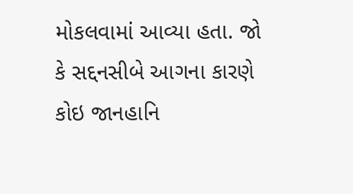મોકલવામાં આવ્યા હતા. જો કે સદ્દનસીબે આગના કારણે કોઇ જાનહાનિ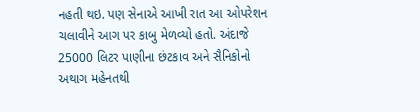નહતી થઇ. પણ સેનાએ આખી રાત આ ઓપરેશન ચલાવીને આગ પર કાબુ મેળવ્યો હતો. અંદાજે 25000 લિટર પાણીના છંટકાવ અને સૈનિકોનો અથાગ મહેનતથી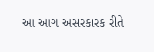આ આગ અસરકારક રીતે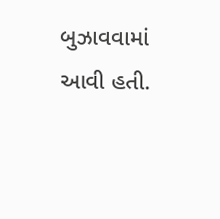બુઝાવવામાં આવી હતી.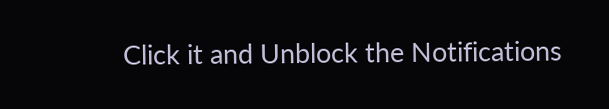Click it and Unblock the Notifications